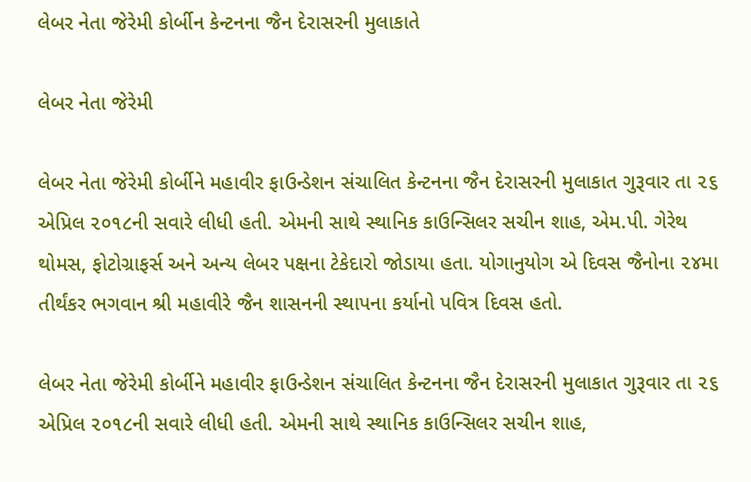લેબર નેતા જેરેમી કોર્બીન કેન્ટનના જૈન દેરાસરની મુલાકાતે

લેબર નેતા જેરેમી

લેબર નેતા જેરેમી કોર્બીને મહાવીર ફાઉન્ડેશન સંચાલિત કેન્ટનના જૈન દેરાસરની મુલાકાત ગુરૂવાર તા ૨૬ એપ્રિલ ૨૦૧૮ની સવારે લીધી હતી. એમની સાથે સ્થાનિક કાઉન્સિલર સચીન શાહ, એમ.પી. ગેરેથ થોમસ, ફોટોગ્રાફર્સ અને અન્ય લેબર પક્ષના ટેકેદારો જોડાયા હતા. યોગાનુયોગ એ દિવસ જૈનોના ૨૪મા તીર્થંકર ભગવાન શ્રી મહાવીરે જૈન શાસનની સ્થાપના કર્યાનો પવિત્ર દિવસ હતો.

લેબર નેતા જેરેમી કોર્બીને મહાવીર ફાઉન્ડેશન સંચાલિત કેન્ટનના જૈન દેરાસરની મુલાકાત ગુરૂવાર તા ૨૬ એપ્રિલ ૨૦૧૮ની સવારે લીધી હતી. એમની સાથે સ્થાનિક કાઉન્સિલર સચીન શાહ,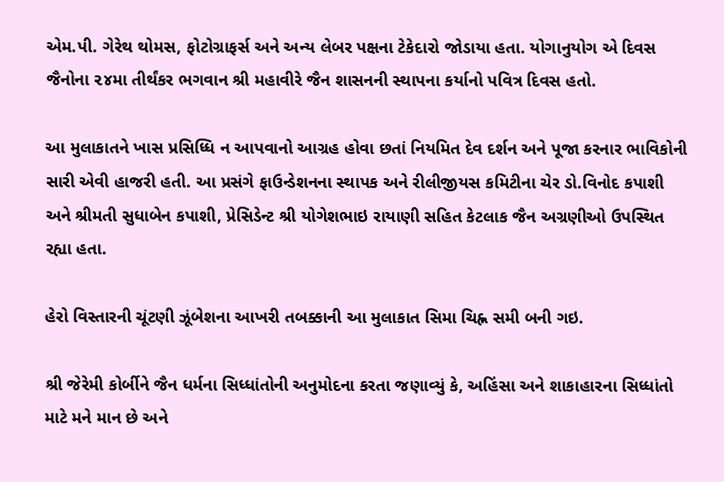એમ.પી. ગેરેથ થોમસ, ફોટોગ્રાફર્સ અને અન્ય લેબર પક્ષના ટેકેદારો જોડાયા હતા. યોગાનુયોગ એ દિવસ જૈનોના ૨૪મા તીર્થંકર ભગવાન શ્રી મહાવીરે જૈન શાસનની સ્થાપના કર્યાનો પવિત્ર દિવસ હતો.

આ મુલાકાતને ખાસ પ્રસિધ્ધિ ન આપવાનો આગ્રહ હોવા છતાં નિયમિત દેવ દર્શન અને પૂજા કરનાર ભાવિકોની સારી એવી હાજરી હતી. આ પ્રસંગે ફાઉન્ડેશનના સ્થાપક અને રીલીજીયસ કમિટીના ચેર ડો.વિનોદ કપાશી અને શ્રીમતી સુધાબેન કપાશી, પ્રેસિડેન્ટ શ્રી યોગેશભાઇ રાયાણી સહિત કેટલાક જૈન અગ્રણીઓ ઉપસ્થિત રહ્યા હતા.

હેરો વિસ્તારની ચૂંટણી ઝૂંબેશના આખરી તબક્કાની આ મુલાકાત સિમા ચિહ્ન સમી બની ગઇ.

શ્રી જેરેમી કોર્બીને જૈન ધર્મના સિધ્ધાંતોની અનુમોદના કરતા જણાવ્યું કે, અહિંસા અને શાકાહારના સિધ્ધાંતો માટે મને માન છે અને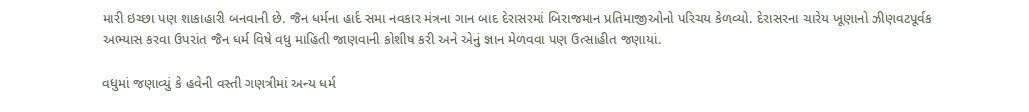મારી ઇચ્છા પણ શાકાહારી બનવાની છે. જૈન ધર્મના હાર્દ સમા નવકાર મંત્રના ગાન બાદ દેરાસરમાં બિરાજમાન પ્રતિમાજીઓનો પરિચય કેળવ્યો. દેરાસરના ચારેય ખૂણાનો ઝીણવટપૂર્વક અભ્યાસ કરવા ઉપરાંત જૈન ધર્મ વિષે વધુ માહિતી જાણવાની કોશીષ કરી અને એનું જ્ઞાન મેળવવા પણ ઉત્સાહીત જણાયાં.

વધુમાં જણાવ્યું કે હવેની વસ્તી ગણત્રીમાં અન્ય ધર્મ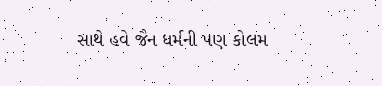સાથે હવે જૈન ધર્મની પણ કોલમ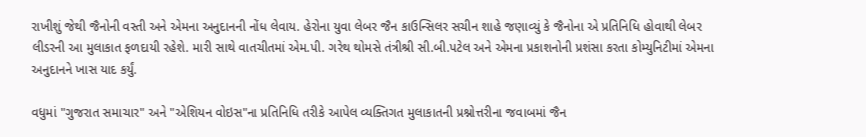રાખીશું જેથી જૈનોની વસ્તી અને એમના અનુદાનની નોંધ લેવાય. હેરોના યુવા લેબર જૈન કાઉન્સિલર સચીન શાહે જણાવ્યું કે જૈનોના એ પ્રતિનિધિ હોવાથી લેબર લીડરની આ મુલાકાત ફળદાયી રહેશે. મારી સાથે વાતચીતમાં એમ.પી. ગરેથ થોમસે તંત્રીશ્રી સી.બી.પટેલ અને એમના પ્રકાશનોની પ્રશંસા કરતા કોમ્યુનિટીમાં એમના અનુદાનને ખાસ યાદ કર્યું.

વધુમાં "ગુજરાત સમાચાર" અને "એશિયન વોઇસ"ના પ્રતિનિધિ તરીકે આપેલ વ્યક્તિગત મુલાકાતની પ્રશ્નોત્તરીના જવાબમાં જૈન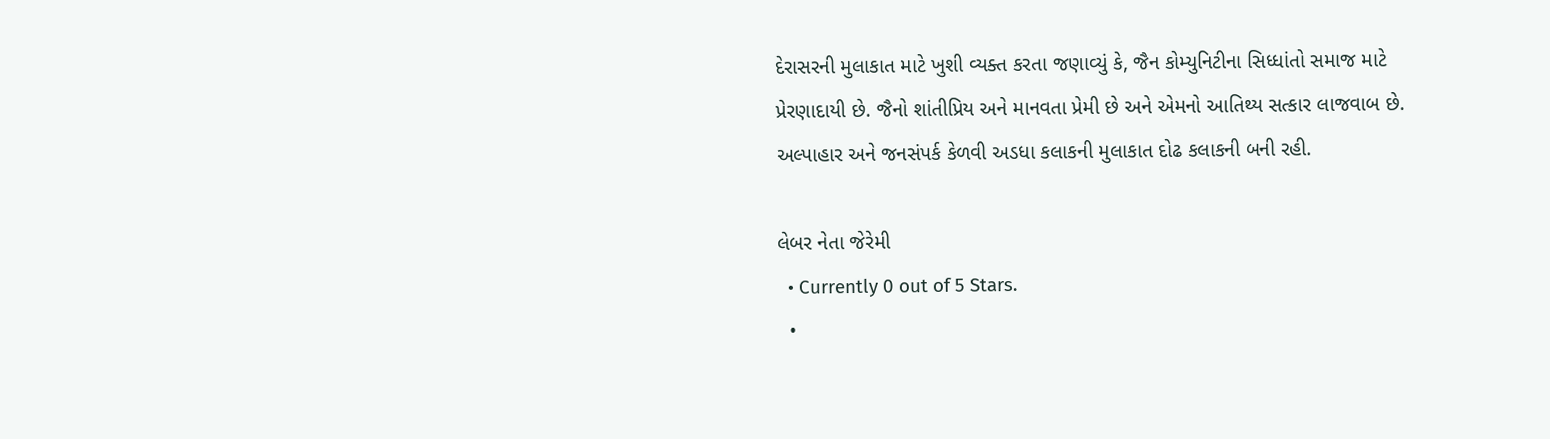દેરાસરની મુલાકાત માટે ખુશી વ્યક્ત કરતા જણાવ્યું કે, જૈન કોમ્યુનિટીના સિધ્ધાંતો સમાજ માટે પ્રેરણાદાયી છે. જૈનો શાંતીપ્રિય અને માનવતા પ્રેમી છે અને એમનો આતિથ્ય સત્કાર લાજવાબ છે. અલ્પાહાર અને જનસંપર્ક કેળવી અડધા કલાકની મુલાકાત દોઢ કલાકની બની રહી.

લેબર નેતા જેરેમી
  • Currently 0 out of 5 Stars.
  •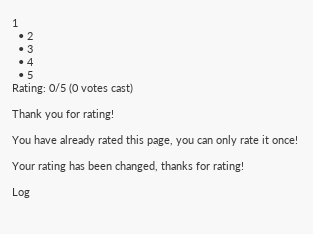1
  • 2
  • 3
  • 4
  • 5
Rating: 0/5 (0 votes cast)

Thank you for rating!

You have already rated this page, you can only rate it once!

Your rating has been changed, thanks for rating!

Log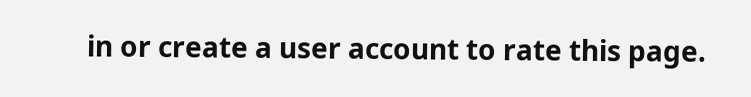in or create a user account to rate this page.